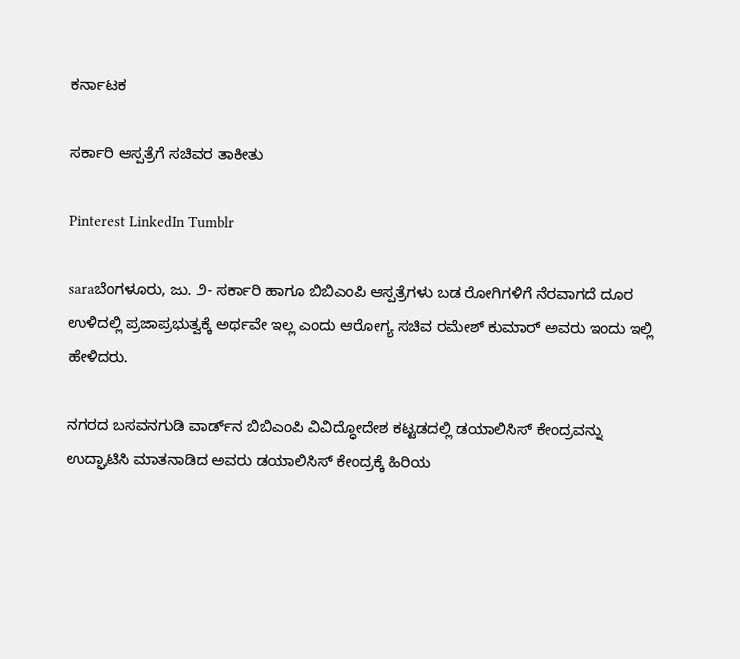ಕರ್ನಾಟಕ

ಸರ್ಕಾರಿ ಆಸ್ಪತ್ರೆಗೆ ಸಚಿವರ ತಾಕೀತು

Pinterest LinkedIn Tumblr

saraಬೆಂಗಳೂರು, ಜು. ೨- ಸರ್ಕಾರಿ ಹಾಗೂ ಬಿಬಿಎಂಪಿ ಆಸ್ಪತ್ರೆಗಳು ಬಡ ರೋಗಿಗಳಿಗೆ ನೆರವಾಗದೆ ದೂರ ಉಳಿದಲ್ಲಿ ಪ್ರಜಾಪ್ರಭುತ್ವಕ್ಕೆ ಅರ್ಥವೇ ಇಲ್ಲ ಎಂದು ಆರೋಗ್ಯ ಸಚಿವ ರಮೇಶ್ ಕುಮಾರ್ ಅವರು ಇಂದು ಇಲ್ಲಿ ಹೇಳಿದರು.

ನಗರದ ಬಸವನಗುಡಿ ವಾರ್ಡ್‌ನ ಬಿಬಿಎಂಪಿ ವಿವಿದ್ಧೋದೇಶ ಕಟ್ಟಡದಲ್ಲಿ ಡಯಾಲಿಸಿಸ್ ಕೇಂದ್ರವನ್ನು ಉದ್ಘಾಟಿಸಿ ಮಾತನಾಡಿದ ಅವರು ಡಯಾಲಿಸಿಸ್ ಕೇಂದ್ರಕ್ಕೆ ಹಿರಿಯ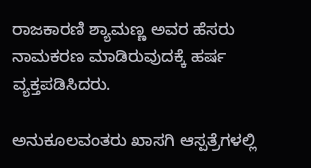ರಾಜಕಾರಣಿ ಶ್ಯಾಮಣ್ಣ ಅವರ ಹೆಸರು ನಾಮಕರಣ ಮಾಡಿರುವುದಕ್ಕೆ ಹರ್ಷ ವ್ಯಕ್ತಪಡಿಸಿದರು.

ಅನುಕೂಲವಂತರು ಖಾಸಗಿ ಆಸ್ಪತ್ರೆಗಳಲ್ಲಿ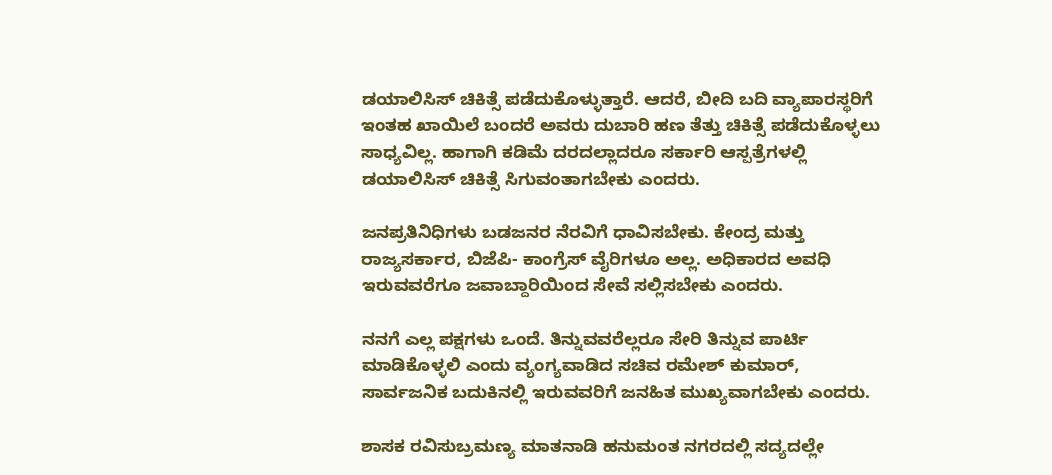ಡಯಾಲಿಸಿಸ್ ಚಿಕಿತ್ಸೆ ಪಡೆದುಕೊಳ್ಳುತ್ತಾರೆ. ಆದರೆ, ಬೀದಿ ಬದಿ ವ್ಯಾಪಾರಸ್ಥರಿಗೆ ಇಂತಹ ಖಾಯಿಲೆ ಬಂದರೆ ಅವರು ದುಬಾರಿ ಹಣ ತೆತ್ತು ಚಿಕಿತ್ಸೆ ಪಡೆದುಕೊಳ್ಳಲು ಸಾಧ್ಯವಿಲ್ಲ. ಹಾಗಾಗಿ ಕಡಿಮೆ ದರದಲ್ಲಾದರೂ ಸರ್ಕಾರಿ ಆಸ್ಪತ್ರೆಗಳಲ್ಲಿ ಡಯಾಲಿಸಿಸ್ ಚಿಕಿತ್ಸೆ ಸಿಗುವಂತಾಗಬೇಕು ಎಂದರು.

ಜನಪ್ರತಿನಿಧಿಗಳು ಬಡಜನರ ನೆರವಿಗೆ ಧಾವಿಸಬೇಕು. ಕೇಂದ್ರ ಮತ್ತು ರಾಜ್ಯಸರ್ಕಾರ, ಬಿಜೆಪಿ- ಕಾಂಗ್ರೆಸ್ ವೈರಿಗಳೂ ಅಲ್ಲ. ಅಧಿಕಾರದ ಅವಧಿ ಇರುವವರೆಗೂ ಜವಾಬ್ದಾರಿಯಿಂದ ಸೇವೆ ಸಲ್ಲಿಸಬೇಕು ಎಂದರು.

ನನಗೆ ಎಲ್ಲ ಪಕ್ಷಗಳು ಒಂದೆ. ತಿನ್ನುವವರೆಲ್ಲರೂ ಸೇರಿ ತಿನ್ನುವ ಪಾರ್ಟಿ ಮಾಡಿಕೊಳ್ಳಲಿ ಎಂದು ವ್ಯಂಗ್ಯವಾಡಿದ ಸಚಿವ ರಮೇಶ್ ಕುಮಾರ್, ಸಾರ್ವಜನಿಕ ಬದುಕಿನಲ್ಲಿ ಇರುವವರಿಗೆ ಜನಹಿತ ಮುಖ್ಯವಾಗಬೇಕು ಎಂದರು.

ಶಾಸಕ ರವಿಸುಬ್ರಮಣ್ಯ ಮಾತನಾಡಿ ಹನುಮಂತ ನಗರದಲ್ಲಿ ಸದ್ಯದಲ್ಲೇ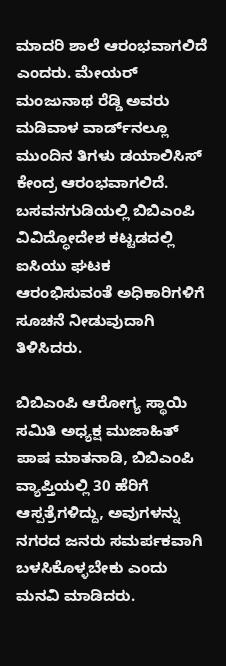ಮಾದರಿ ಶಾಲೆ ಆರಂಭವಾಗಲಿದೆ ಎಂದರು. ಮೇಯರ್ ಮಂಜುನಾಥ ರೆಡ್ಡಿ ಅವರು ಮಡಿವಾಳ ವಾರ್ಡ್‌ನಲ್ಲೂ ಮುಂದಿನ ತಿಗಳು ಡಯಾಲಿಸಿಸ್ ಕೇಂದ್ರ ಆರಂಭವಾಗಲಿದೆ. ಬಸವನಗುಡಿಯಲ್ಲಿ ಬಿಬಿಎಂಪಿ ವಿವಿದ್ಧೋದೇಶ ಕಟ್ಟಡದಲ್ಲಿ ಐಸಿಯು ಘಟಕ ಆರಂಭಿಸುವಂತೆ ಅಧಿಕಾರಿಗಳಿಗೆ ಸೂಚನೆ ನೀಡುವುದಾಗಿ ತಿಳಿಸಿದರು.

ಬಿಬಿಎಂಪಿ ಆರೋಗ್ಯ ಸ್ಥಾಯಿ ಸಮಿತಿ ಅಧ್ಯಕ್ಷ ಮುಜಾಹಿತ್ ಪಾಷ ಮಾತನಾಡಿ, ಬಿಬಿಎಂಪಿ ವ್ಯಾಪ್ತಿಯಲ್ಲಿ 30 ಹೆರಿಗೆ ಆಸ್ಪತ್ರೆಗಳಿದ್ದು, ಅವುಗಳನ್ನು ನಗರದ ಜನರು ಸಮರ್ಪಕವಾಗಿ ಬಳಸಿಕೊಳ್ಳಬೇಕು ಎಂದು ಮನವಿ ಮಾಡಿದರು.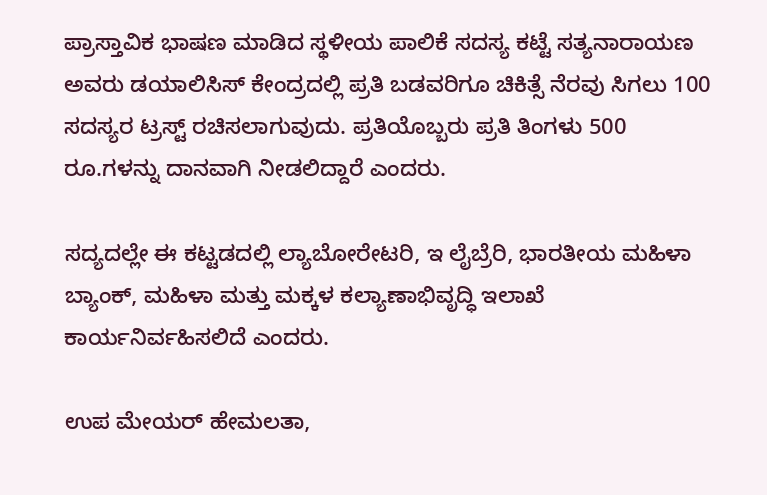ಪ್ರಾಸ್ತಾವಿಕ ಭಾಷಣ ಮಾಡಿದ ಸ್ಥಳೀಯ ಪಾಲಿಕೆ ಸದಸ್ಯ ಕಟ್ಟೆ ಸತ್ಯನಾರಾಯಣ ಅವರು ಡಯಾಲಿಸಿಸ್ ಕೇಂದ್ರದಲ್ಲಿ ಪ್ರತಿ ಬಡವರಿಗೂ ಚಿಕಿತ್ಸೆ ನೆರವು ಸಿಗಲು 100 ಸದಸ್ಯರ ಟ್ರಸ್ಟ್ ರಚಿಸಲಾಗುವುದು. ಪ್ರತಿಯೊಬ್ಬರು ಪ್ರತಿ ತಿಂಗಳು 500 ರೂ.ಗಳನ್ನು ದಾನವಾಗಿ ನೀಡಲಿದ್ದಾರೆ ಎಂದರು.

ಸದ್ಯದಲ್ಲೇ ಈ ಕಟ್ಟಡದಲ್ಲಿ ಲ್ಯಾಬೋರೇಟರಿ, ಇ ಲೈಬ್ರೆರಿ, ಭಾರತೀಯ ಮಹಿಳಾ ಬ್ಯಾಂಕ್, ಮಹಿಳಾ ಮತ್ತು ಮಕ್ಕಳ ಕಲ್ಯಾಣಾಭಿವೃದ್ಧಿ ಇಲಾಖೆ ಕಾರ್ಯನಿರ್ವಹಿಸಲಿದೆ ಎಂದರು.

ಉಪ ಮೇಯರ್ ಹೇಮಲತಾ,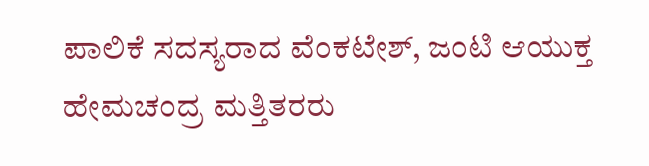ಪಾಲಿಕೆ ಸದಸ್ಯರಾದ ವೆಂಕಟೇಶ್, ಜಂಟಿ ಆಯುಕ್ತ ಹೇಮಚಂದ್ರ ಮತ್ತಿತರರು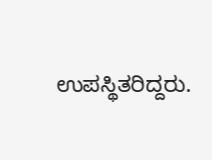ಉಪಸ್ಥಿತರಿದ್ದರು.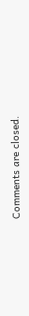Comments are closed.